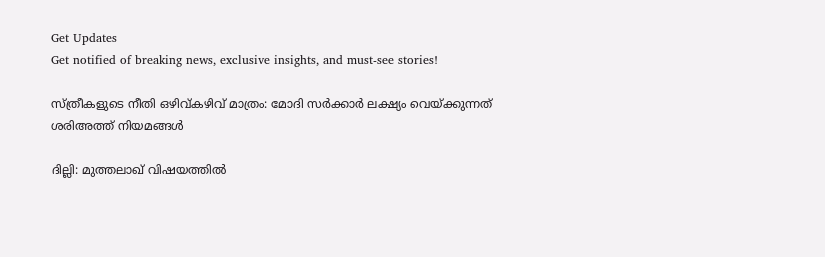Get Updates
Get notified of breaking news, exclusive insights, and must-see stories!

സ്ത്രീകളുടെ നീതി ഒഴിവ്കഴിവ് മാത്രം: മോദി സര്‍ക്കാര്‍ ലക്ഷ്യം വെയ്ക്കുന്നത് ശരിഅത്ത് നിയമങ്ങള്‍

ദില്ലി: മുത്തലാഖ് വിഷയത്തിൽ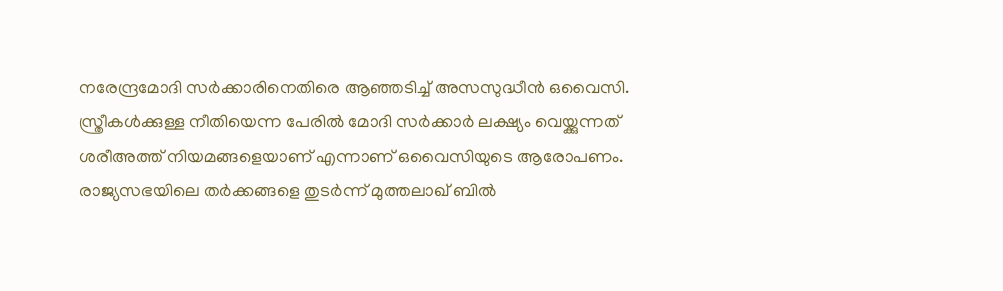നരേന്ദ്രമോദി സർക്കാരിനെതിരെ ആഞ്ഞടിച്ച് അസസുദ്ധീൻ ഒവൈസി. സ്ത്രീകള്‍ക്കുള്ള നീതിയെന്ന പേരിൽ മോദി സർക്കാര്‍ ലക്ഷ്യം വെയ്ക്കുന്നത് ശരീഅത്ത് നിയമങ്ങളെയാണ് എന്നാണ് ഒവൈസിയുടെ ആരോപണം. രാജ്യസഭയിലെ തർക്കങ്ങളെ തുടര്‍ന്ന് മുത്തലാഖ് ബില്‍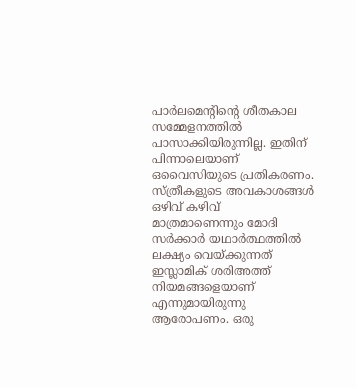പാർലമെന്റിന്റെ ശീതകാല സമ്മേളനത്തില്‍ പാസാക്കിയിരുന്നില്ല. ഇതിന് പിന്നാലെയാണ് ഒവൈസിയുടെ പ്രതികരണം. സ്ത്രീകളുടെ അവകാശങ്ങൾ ഒഴിവ് കഴിവ് മാത്രമാണെന്നും മോദി സർക്കാര്‍ യഥാർത്ഥത്തില്‍ ലക്ഷ്യം വെയ്ക്കുന്നത് ഇസ്ലാമിക് ശരിഅത്ത് നിയമങ്ങളെയാണ് എന്നുമായിരുന്നു ആരോപണം. ഒരു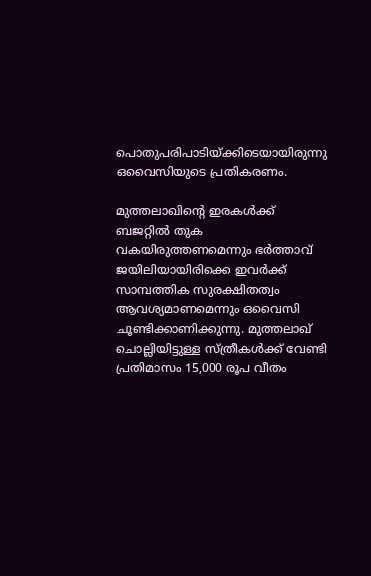പൊതുപരിപാടിയ്ക്കിടെയായിരുന്നു ഒവൈസിയുടെ പ്രതികരണം.

മുത്തലാഖിന്റെ ഇരകൾക്ക് ബജറ്റില്‍ തുക വകയിരുത്തണമെന്നും ഭർത്താവ് ജയിലിയായിരിക്കെ ഇവർക്ക് സാമ്പത്തിക സുരക്ഷിതത്വം ആവശ്യമാണമെന്നും ഒവൈസി ചൂണ്ടിക്കാണിക്കുന്നു. മുത്തലാഖ് ചൊല്ലിയിട്ടുള്ള സ്ത്രീകൾക്ക് വേണ്ടി പ്രതിമാസം 15,000 രൂപ വീതം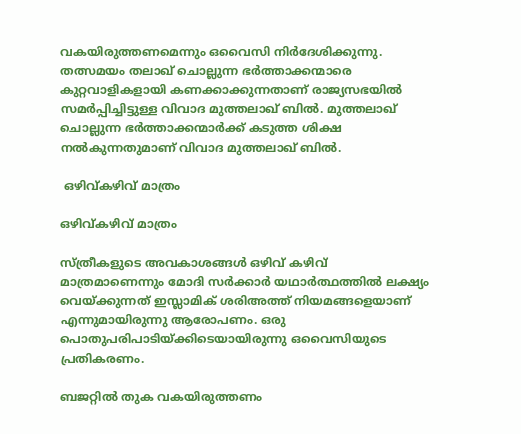വകയിരുത്തണമെന്നും ഒവൈസി നിർദേശിക്കുന്നു. തത്സമയം തലാഖ് ചൊല്ലുന്ന ഭർത്താക്കന്മാരെ കുറ്റവാളികളായി കണക്കാക്കുന്നതാണ് രാജ്യസഭയില്‍ സമര്‍പ്പിച്ചിട്ടുള്ള വിവാദ മുത്തലാഖ് ബിൽ. മുത്തലാഖ് ചൊല്ലുന്ന ഭർത്താക്കന്മാർക്ക് കടുത്ത ശിക്ഷ നൽകുന്നതുമാണ് വിവാദ മുത്തലാഖ് ബിൽ.

 ഒഴിവ്കഴിവ് മാത്രം

ഒഴിവ്കഴിവ് മാത്രം

സ്ത്രീകളുടെ അവകാശങ്ങൾ ഒഴിവ് കഴിവ് മാത്രമാണെന്നും മോദി സർക്കാര്‍ യഥാർത്ഥത്തില്‍ ലക്ഷ്യം വെയ്ക്കുന്നത് ഇസ്ലാമിക് ശരിഅത്ത് നിയമങ്ങളെയാണ് എന്നുമായിരുന്നു ആരോപണം. ഒരു പൊതുപരിപാടിയ്ക്കിടെയായിരുന്നു ഒവൈസിയുടെ പ്രതികരണം.

ബജറ്റിൽ തുക വകയിരുത്തണം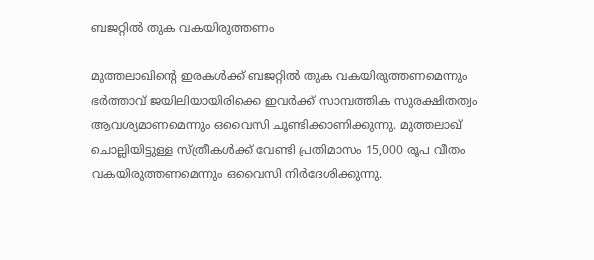ബജറ്റിൽ തുക വകയിരുത്തണം

മുത്തലാഖിന്റെ ഇരകൾക്ക് ബജറ്റില്‍ തുക വകയിരുത്തണമെന്നും ഭർത്താവ് ജയിലിയായിരിക്കെ ഇവർക്ക് സാമ്പത്തിക സുരക്ഷിതത്വം ആവശ്യമാണമെന്നും ഒവൈസി ചൂണ്ടിക്കാണിക്കുന്നു. മുത്തലാഖ് ചൊല്ലിയിട്ടുള്ള സ്ത്രീകൾക്ക് വേണ്ടി പ്രതിമാസം 15,000 രൂപ വീതം വകയിരുത്തണമെന്നും ഒവൈസി നിർദേശിക്കുന്നു.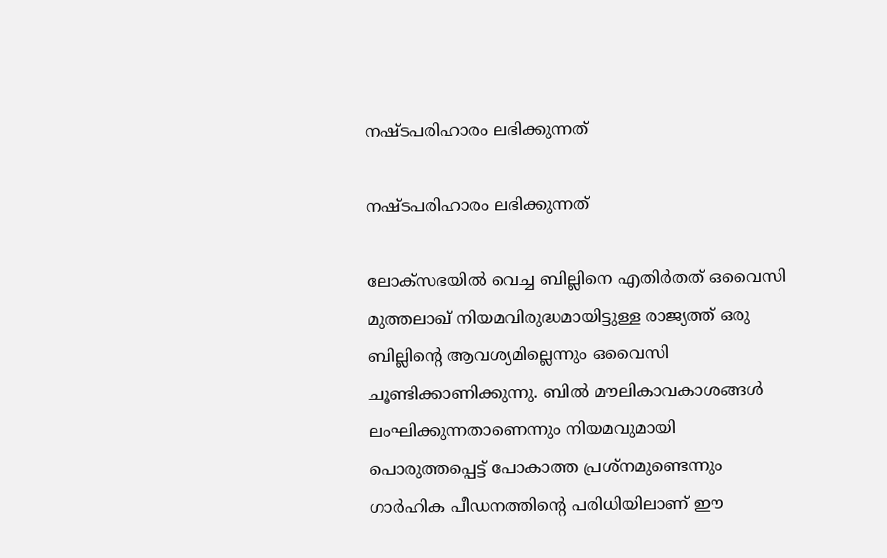നഷ്ടപരിഹാരം ലഭിക്കുന്നത്

നഷ്ടപരിഹാരം ലഭിക്കുന്നത്

ലോക്സഭയില്‍ വെച്ച ബില്ലിനെ എതിർതത് ഒവൈസി മുത്തലാഖ് നിയമവിരുദ്ധമായിട്ടുള്ള രാജ്യത്ത് ഒരു ബില്ലിന്റെ ആവശ്യമില്ലെന്നും ഒവൈസി ചൂണ്ടിക്കാണിക്കുന്നു. ബില്‍ മൗലികാവകാശങ്ങള്‍ ലംഘിക്കുന്നതാണെന്നും നിയമവുമായി പൊരുത്തപ്പെട്ട് പോകാത്ത പ്രശ്നമുണ്ടെന്നും ഗാർഹിക പീഡനത്തിന്റെ പരിധിയിലാണ് ഈ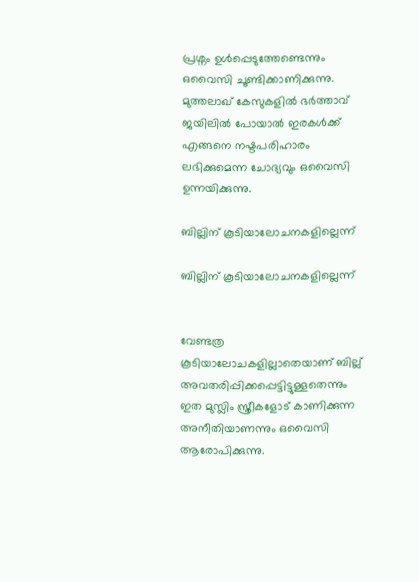പ്രശ്നം ഉൾപ്പെടുത്തേണ്ടെന്നും ഒവൈസി ചൂണ്ടിക്കാണിക്കുന്നു. മുത്തലാഖ് കേസുകളിൽ ഭര്‍ത്താവ് ജയിലിൽ പോയാല്‍ ഇരകൾക്ക് എങ്ങനെ നഷ്ടപരിഹാരം ലഭിക്കുമെന്ന ചോദ്യവും ഒവൈസി ഉന്നയിക്കുന്നു.

ബില്ലിന് കൂടിയാലോചനകളില്ലെന്ന്

ബില്ലിന് കൂടിയാലോചനകളില്ലെന്ന്


വേണ്ടത്ര കൂടിയാലോചകളില്ലാതെയാണ് ബില്ല് അവതരിപ്പിക്കപ്പെട്ടിട്ടുള്ളതെന്നും ഇത മുസ്ലിം സ്ത്രീകളോട് കാണിക്കുന്ന അനീതിയാണന്നും ഒവൈസി ആരോപിക്കുന്നു.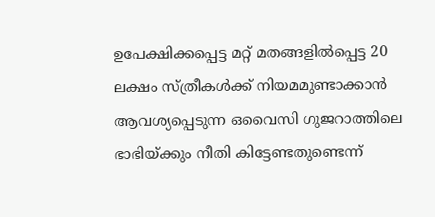ഉപേക്ഷിക്കപ്പെട്ട മറ്റ് മതങ്ങളില്‍പ്പെട്ട 20 ലക്ഷം സ്ത്രീകള്‍ക്ക് നിയമമുണ്ടാക്കാൻ ആവശ്യപ്പെടുന്ന ഒവൈസി ഗുജറാത്തിലെ ഭാഭിയ്ക്കും നീതി കിട്ടേണ്ടതുണ്ടെന്ന്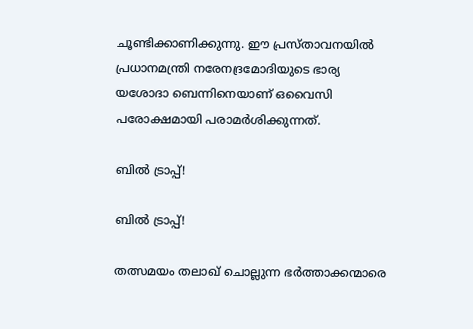ചൂണ്ടിക്കാണിക്കുന്നു. ഈ പ്രസ്താവനയില്‍ പ്രധാനമന്ത്രി നരേനദ്രമോദിയുടെ ഭാര്യ യശോദാ ബെന്നിനെയാണ് ഒവൈസി പരോക്ഷമായി പരാമർശിക്കുന്നത്.

ബിൽ ട്രാപ്പ്!

ബിൽ ട്രാപ്പ്!

തത്സമയം തലാഖ് ചൊല്ലുന്ന ഭർത്താക്കന്മാരെ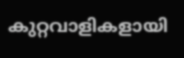കുറ്റവാളികളായി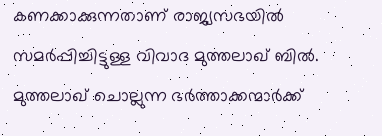കണക്കാക്കുന്നതാണ് രാജ്യസഭയില്‍ സമര്‍പ്പിച്ചിട്ടുള്ള വിവാദ മുത്തലാഖ് ബിൽ. മുത്തലാഖ് ചൊല്ലുന്ന ഭർത്താക്കന്മാർക്ക്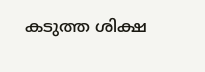കടുത്ത ശിക്ഷ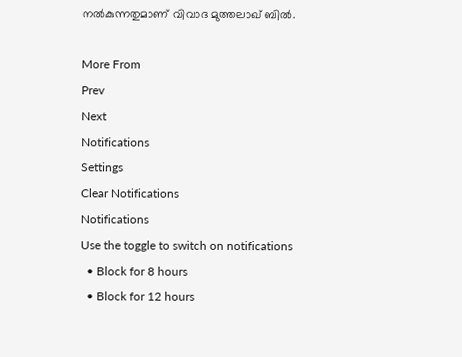നൽകുന്നതുമാണ് വിവാദ മുത്തലാഖ് ബിൽ.

More From
Prev
Next
Notifications
Settings
Clear Notifications
Notifications
Use the toggle to switch on notifications
  • Block for 8 hours
  • Block for 12 hours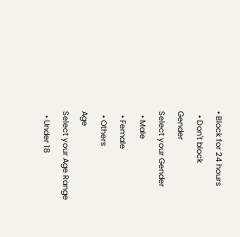• Block for 24 hours
  • Don't block
Gender
Select your Gender
  • Male
  • Female
  • Others
Age
Select your Age Range
  • Under 18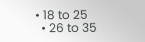• 18 to 25
  • 26 to 35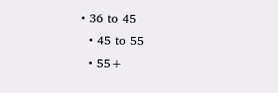• 36 to 45
  • 45 to 55
  • 55+